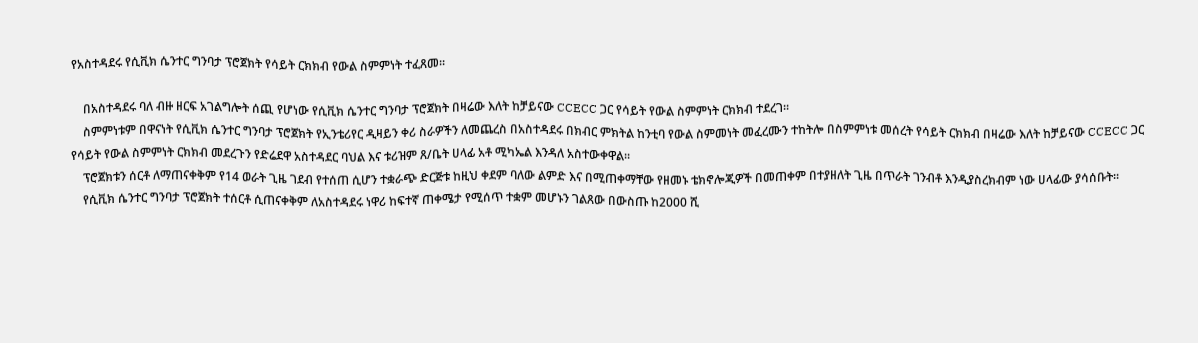የአስተዳደሩ የሲቪክ ሴንተር ግንባታ ፕሮጀክት የሳይት ርክክብ የውል ስምምነት ተፈጸመ፡፡

    በአስተዳደሩ ባለ ብዙ ዘርፍ አገልግሎት ሰጪ የሆነው የሲቪክ ሴንተር ግንባታ ፕሮጀክት በዛሬው እለት ከቻይናው CCECC ጋር የሳይት የውል ስምምነት ርክክብ ተደረገ፡፡
    ስምምነቱም በዋናነት የሲቪክ ሴንተር ግንባታ ፕሮጀክት የኢንቴሪየር ዲዛይን ቀሪ ስራዎችን ለመጨረስ በአስተዳደሩ በክብር ምክትል ከንቲባ የውል ስምመነት መፈረሙን ተከትሎ በስምምነቱ መሰረት የሳይት ርክክብ በዛሬው እለት ከቻይናው CCECC ጋር የሳይት የውል ስምምነት ርክክብ መደረጉን የድሬደዋ አስተዳደር ባህል እና ቱሪዝም ጸ/ቤት ሀላፊ አቶ ሚካኤል እንዳለ አስተውቀዋል፡፡
    ፕሮጀክቱን ሰርቶ ለማጠናቀቅም የ14 ወራት ጊዜ ገደብ የተሰጠ ሲሆን ተቋራጭ ድርጅቱ ከዚህ ቀደም ባለው ልምድ እና በሚጠቀማቸው የዘመኑ ቴክኖሎጂዎች በመጠቀም በተያዘለት ጊዜ በጥራት ገንብቶ እንዲያስረክብም ነው ሀላፊው ያሳሰቡት፡፡
    የሲቪክ ሴንተር ግንባታ ፕሮጀክት ተሰርቶ ሲጠናቀቅም ለአስተዳደሩ ነዋሪ ከፍተኛ ጠቀሜታ የሚሰጥ ተቋም መሆኑን ገልጸው በውስጡ ከ2000 ሺ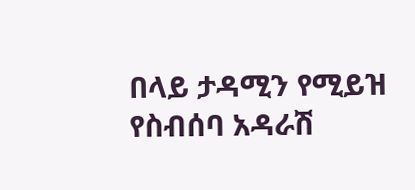በላይ ታዳሚን የሚይዝ የስብሰባ አዳራሽ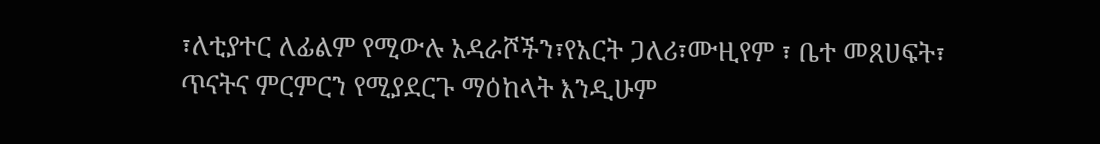፣ለቲያተር ለፊልም የሚውሉ አዳራሾችን፣የአርት ጋለሪ፣ሙዚየም ፣ ቤተ መጸሀፍት፣ ጥናትና ምርምርን የሚያደርጉ ማዕከላት እንዲሁም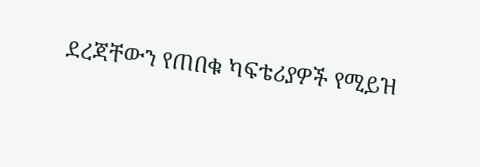ደረጃቸውን የጠበቁ ካፍቴሪያዎች የሚይዝ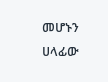መሆኑን ሀላፊው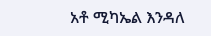አቶ ሚካኤል እንዳለ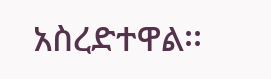አስረድተዋል፡፡